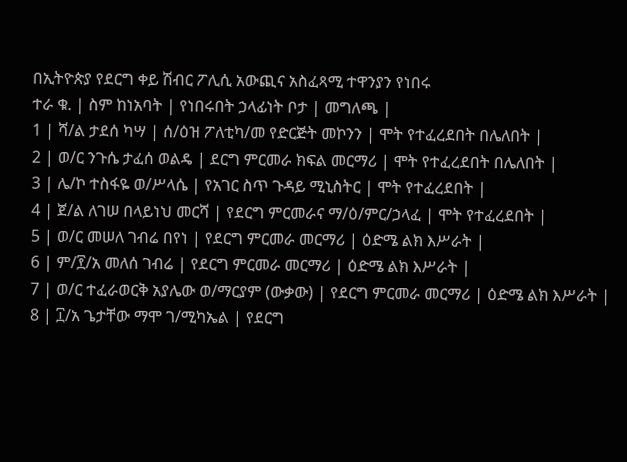በኢትዮጵያ የደርግ ቀይ ሽብር ፖሊሲ አውጪና አስፈጻሚ ተዋንያን የነበሩ
ተራ ቁ. | ስም ከነአባት | የነበሩበት ኃላፊነት ቦታ | መግለጫ |
1 | ሻ/ል ታደሰ ካሣ | ሰ/ዕዝ ፖለቲካ/መ የድርጅት መኮንን | ሞት የተፈረደበት በሌለበት |
2 | ወ/ር ንጉሴ ታፈሰ ወልዴ | ደርግ ምርመራ ክፍል መርማሪ | ሞት የተፈረደበት በሌለበት |
3 | ሌ/ኮ ተስፋዬ ወ/ሥላሴ | የአገር ስጥ ጉዳይ ሚኒስትር | ሞት የተፈረደበት |
4 | ጀ/ል ለገሠ በላይነህ መርሻ | የደርግ ምርመራና ማ/ዕ/ምር/ኃላፈ | ሞት የተፈረደበት |
5 | ወ/ር መሠለ ገብሬ በየነ | የደርግ ምርመራ መርማሪ | ዕድሜ ልክ እሥራት |
6 | ም/፻/አ መለሰ ገብሬ | የደርግ ምርመራ መርማሪ | ዕድሜ ልክ እሥራት |
7 | ወ/ር ተፈራወርቅ አያሌው ወ/ማርያም (ውቃው) | የደርግ ምርመራ መርማሪ | ዕድሜ ልክ እሥራት |
8 | ፲/አ ጌታቸው ማሞ ገ/ሚካኤል | የደርግ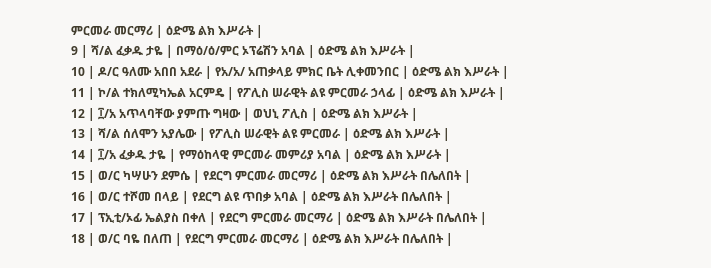ምርመራ መርማሪ | ዕድሜ ልክ እሥራት |
9 | ሻ/ል ፈቃዱ ታዬ | በማዕ/ዕ/ምር ኦፕሬሽን አባል | ዕድሜ ልክ እሥራት |
10 | ዶ/ር ዓለሙ አበበ አደራ | የአ/አ/ አጠቃላይ ምክር ቤት ሊቀመንበር | ዕድሜ ልክ እሥራት |
11 | ኮ/ል ተክለሚካኤል አርምዴ | የፖሊስ ሠራዊት ልዩ ምርመራ ኃላፊ | ዕድሜ ልክ እሥራት |
12 | ፲/አ አጥላባቸው ያምጡ ግዛው | ወህኒ ፖሊስ | ዕድሜ ልክ እሥራት |
13 | ሻ/ል ሰለሞን አያሌው | የፖሊስ ሠራዊት ልዩ ምርመራ | ዕድሜ ልክ እሥራት |
14 | ፲/አ ፈቃዱ ታዬ | የማዕከላዊ ምርመራ መምሪያ አባል | ዕድሜ ልክ እሥራት |
15 | ወ/ር ካሣሁን ደምሴ | የደርግ ምርመራ መርማሪ | ዕድሜ ልክ እሥራት በሌለበት |
16 | ወ/ር ተሾመ በላይ | የደርግ ልዩ ጥበቃ አባል | ዕድሜ ልክ እሥራት በሌለበት |
17 | ፕኢቲ/ኦፊ ኤልያስ በቀለ | የደርግ ምርመራ መርማሪ | ዕድሜ ልክ እሥራት በሌለበት |
18 | ወ/ር ባዬ በለጠ | የደርግ ምርመራ መርማሪ | ዕድሜ ልክ እሥራት በሌለበት |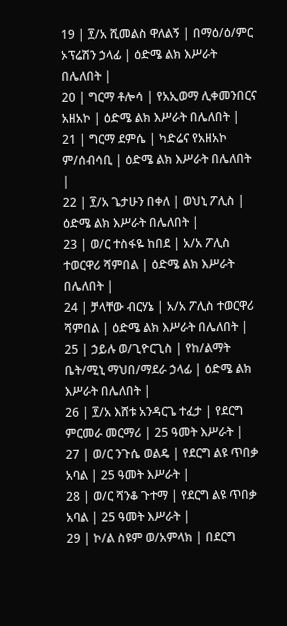19 | ፻/አ ሺመልስ ዋለልኝ | በማዕ/ዕ/ምር ኦፕሬሽን ኃላፊ | ዕድሜ ልክ እሥራት በሌለበት |
20 | ግርማ ቶሎሳ | የአኢወማ ሊቀመንበርና አዘአኮ | ዕድሜ ልክ እሥራት በሌለበት |
21 | ግርማ ደምሴ | ካድሬና የአዘአኮ ም/ሰብሳቢ | ዕድሜ ልክ እሥራት በሌለበት |
22 | ፻/አ ጌታሁን በቀለ | ወህኒ ፖሊስ | ዕድሜ ልክ እሥራት በሌለበት |
23 | ወ/ር ተስፋዬ ከበደ | አ/አ ፖሊስ ተወርዋሪ ሻምበል | ዕድሜ ልክ እሥራት በሌለበት |
24 | ቻላቸው ብርሃኔ | አ/አ ፖሊስ ተወርዋሪ ሻምበል | ዕድሜ ልክ እሥራት በሌለበት |
25 | ኃይሉ ወ/ጊዮርጊስ | የከ/ልማት ቤት/ሚኒ ማህበ/ማደራ ኃላፊ | ዕድሜ ልክ እሥራት በሌለበት |
26 | ፻/አ እሸቱ አንዳርጌ ተፈታ | የደርግ ምርመራ መርማሪ | 25 ዓመት እሥራት |
27 | ወ/ር ንጉሴ ወልዴ | የደርግ ልዩ ጥበቃ አባል | 25 ዓመት እሥራት |
28 | ወ/ር ሻንቆ ጉተማ | የደርግ ልዩ ጥበቃ አባል | 25 ዓመት እሥራት |
29 | ኮ/ል ስዩም ወ/አምላክ | በደርግ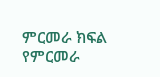ምርመራ ክፍል የምርመራ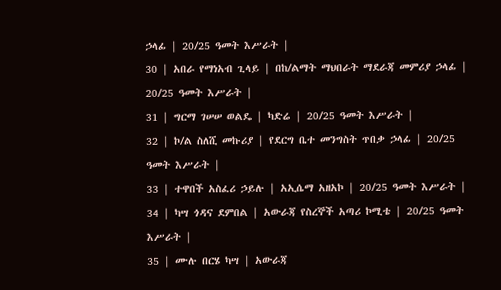ኃላፊ | 20/25 ዓመት እሥራት |
30 | አበራ የማነአብ ጊላይ | በከ/ልማት ማህበራት ማደራጃ መምሪያ ኃላፊ | 20/25 ዓመት እሥራት |
31 | ግርማ ገሠሠ ወልዴ | ካድሬ | 20/25 ዓመት እሥራት |
32 | ኮ/ል ስለሺ መኩሪያ | የደርግ ቤተ መንግስት ጥበቃ ኃላፊ | 20/25 ዓመት እሥራት |
33 | ተዋበች አስፈሪ ኃይሉ | አኢሴማ አዘአኮ | 20/25 ዓመት እሥራት |
34 | ካሣ ጎዳና ደምበል | አውራጃ የስረኞች አጣሪ ኮሚቴ | 20/25 ዓመት እሥራት |
35 | ሙሉ በርሄ ካሣ | አውራጃ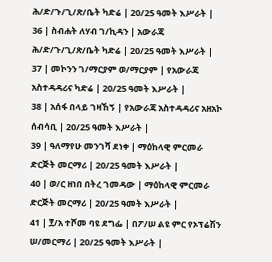ሕ/ድ/ጉ/ጊ/ጽ/ቤት ካድሬ | 20/25 ዓመት እሥራት |
36 | ስብሐት ለሃብ ገ/ኪዳን | አውራጃ ሕ/ድ/ጉ/ጊ/ጽ/ቤት ካድሬ | 20/25 ዓመት እሥራት |
37 | መኮንን ገ/ማርያም ወ/ማርያም | የአውራጃ አስተዳዳሪና ካድሬ | 20/25 ዓመት እሥራት |
38 | አሰፋ በላይ ገዛኸኝ | የአውራጃ አስተዳዳሪና አዘአኮ ሰብሳቢ | 20/25 ዓመት እሥራት |
39 | ዓለማየሁ መንገሻ ደነቀ | ማዕከላዊ ምርመራ ድርጅት መርማሪ | 20/25 ዓመት እሥራት |
40 | ወ/ር ዘነበ በትረ ገመዳው | ማዕከላዊ ምርመራ ድርጅት መርማሪ | 20/25 ዓመት እሥራት |
41 | ፻/አ ተሾመ ባዩ ደግፌ | በፖ/ሠ ልዩ ምር የኦፕሬሽን ሠ/መርማሪ | 20/25 ዓመት እሥራት |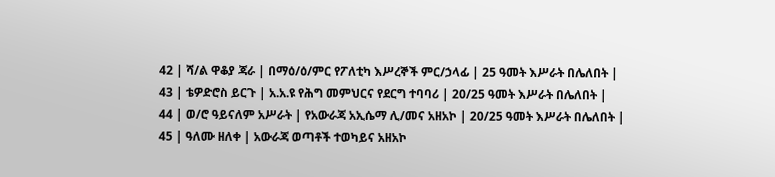42 | ሻ/ል ዋቆያ ጃራ | በማዕ/ዕ/ምር የፖለቲካ እሥረኞች ምር/ኃላፊ | 25 ዓመት እሥራት በሌለበት |
43 | ቴዎድሮስ ይርጉ | አ.አ.ዩ የሕግ መምህርና የደርግ ተባባሪ | 20/25 ዓመት እሥራት በሌለበት |
44 | ወ/ሮ ዓይናለም አሥራት | የአውራጃ አኢሴማ ሊ/መና አዘአኮ | 20/25 ዓመት እሥራት በሌለበት |
45 | ዓለሙ ዘለቀ | አውራጃ ወጣቶች ተወካይና አዘአኮ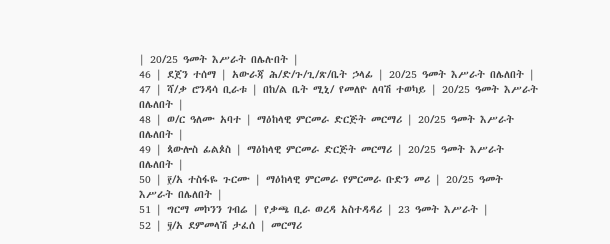| 20/25 ዓመት እሥራት በሌሉበት |
46 | ደጀን ተሰማ | አውራጃ ሕ/ድ/ጉ/ጊ/ጽ/ቤት ኃላፊ | 20/25 ዓመት እሥራት በሌለበት |
47 | ሻ/ቃ ሮንዳሳ ቢራቱ | በከ/ል ቤት ሚኒ/ የመለዮ ለባሽ ተወካይ | 20/25 ዓመት እሥራት በሌለበት |
48 | ወ/ር ዓለሙ አባተ | ማዕከላዊ ምርመራ ድርጅት መርማሪ | 20/25 ዓመት እሥራት በሌለበት |
49 | ጳውሎስ ፊልጶስ | ማዕከላዊ ምርመራ ድርጅት መርማሪ | 20/25 ዓመት እሥራት በሌለበት |
50 | ፻/አ ተስፋዬ ጉርሙ | ማዕከላዊ ምርመራ የምርመራ ቡድን መሪ | 20/25 ዓመት እሥራት በሌለበት |
51 | ግርማ መኮንን ገብሬ | የቃጫ ቢራ ወረዳ አስተዳዳሪ | 23 ዓመት እሥራት |
52 | ፶/አ ደምመላሽ ታፈሰ | መርማሪ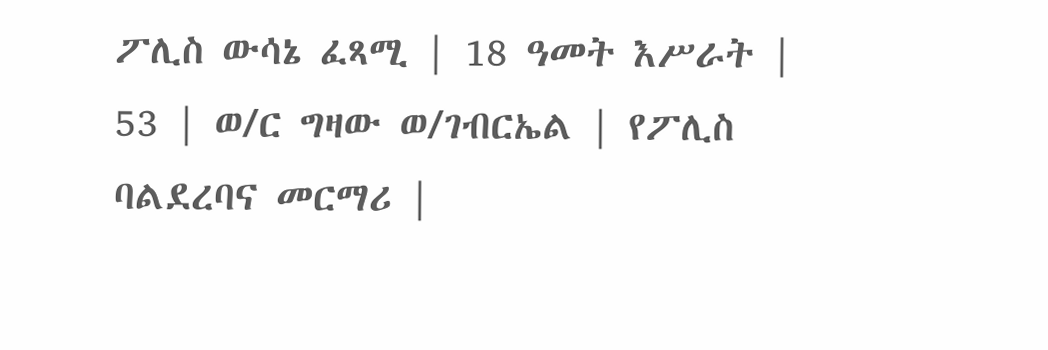ፖሊስ ውሳኔ ፈጻሚ | 18 ዓመት እሥራት |
53 | ወ/ር ግዛው ወ/ገብርኤል | የፖሊስ ባልደረባና መርማሪ |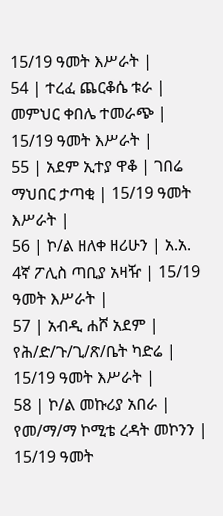15/19 ዓመት እሥራት |
54 | ተረፈ ጨርቆሴ ቱራ | መምህር ቀበሌ ተመራጭ | 15/19 ዓመት እሥራት |
55 | አደም ኢተያ ዋቆ | ገበሬ ማህበር ታጣቂ | 15/19 ዓመት እሥራት |
56 | ኮ/ል ዘለቀ ዘሪሁን | አ.አ. 4ኛ ፖሊስ ጣቢያ አዛዥ | 15/19 ዓመት እሥራት |
57 | አብዲ ሐሾ አደም | የሕ/ድ/ጉ/ጊ/ጽ/ቤት ካድሬ | 15/19 ዓመት እሥራት |
58 | ኮ/ል መኩሪያ አበራ | የመ/ማ/ማ ኮሚቴ ረዳት መኮንን | 15/19 ዓመት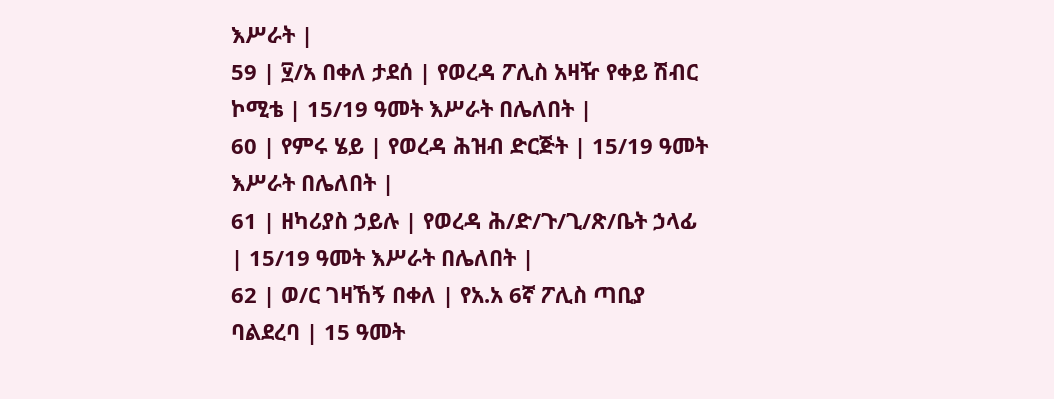እሥራት |
59 | ፶/አ በቀለ ታደሰ | የወረዳ ፖሊስ አዛዥ የቀይ ሽብር ኮሚቴ | 15/19 ዓመት እሥራት በሌለበት |
60 | የምሩ ሄይ | የወረዳ ሕዝብ ድርጅት | 15/19 ዓመት እሥራት በሌለበት |
61 | ዘካሪያስ ኃይሉ | የወረዳ ሕ/ድ/ጉ/ጊ/ጽ/ቤት ኃላፊ | 15/19 ዓመት እሥራት በሌለበት |
62 | ወ/ር ገዛኸኝ በቀለ | የአ.አ 6ኛ ፖሊስ ጣቢያ ባልደረባ | 15 ዓመት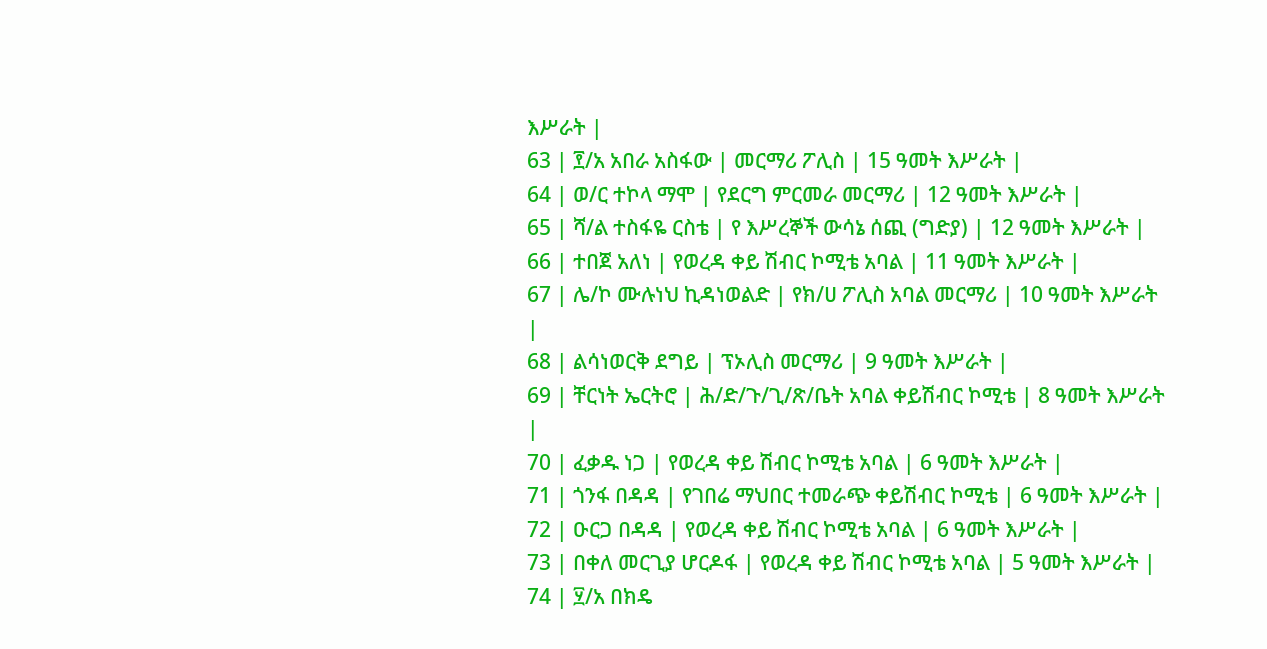እሥራት |
63 | ፻/አ አበራ አስፋው | መርማሪ ፖሊስ | 15 ዓመት እሥራት |
64 | ወ/ር ተኮላ ማሞ | የደርግ ምርመራ መርማሪ | 12 ዓመት እሥራት |
65 | ሻ/ል ተስፋዬ ርስቴ | የ እሥረኞች ውሳኔ ሰጪ (ግድያ) | 12 ዓመት እሥራት |
66 | ተበጀ አለነ | የወረዳ ቀይ ሽብር ኮሚቴ አባል | 11 ዓመት እሥራት |
67 | ሌ/ኮ ሙሉነህ ኪዳነወልድ | የክ/ሀ ፖሊስ አባል መርማሪ | 10 ዓመት እሥራት |
68 | ልሳነወርቅ ደግይ | ፕኦሊስ መርማሪ | 9 ዓመት እሥራት |
69 | ቸርነት ኤርትሮ | ሕ/ድ/ጉ/ጊ/ጽ/ቤት አባል ቀይሽብር ኮሚቴ | 8 ዓመት እሥራት |
70 | ፈቃዱ ነጋ | የወረዳ ቀይ ሽብር ኮሚቴ አባል | 6 ዓመት እሥራት |
71 | ጎንፋ በዳዳ | የገበሬ ማህበር ተመራጭ ቀይሽብር ኮሚቴ | 6 ዓመት እሥራት |
72 | ዑርጋ በዳዳ | የወረዳ ቀይ ሽብር ኮሚቴ አባል | 6 ዓመት እሥራት |
73 | በቀለ መርጊያ ሆርዶፋ | የወረዳ ቀይ ሽብር ኮሚቴ አባል | 5 ዓመት እሥራት |
74 | ፶/አ በክዴ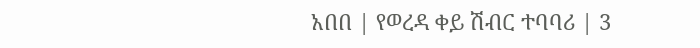አበበ | የወረዳ ቀይ ሽብር ተባባሪ | 3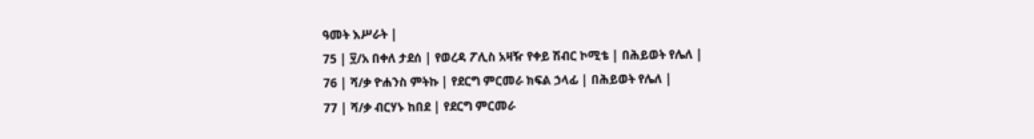ዓመት እሥራት |
75 | ፶/አ በቀለ ታደሰ | የወረዳ ፖሊስ አዛዥ የቀይ ሽብር ኮሚቴ | በሕይወት የሌለ |
76 | ሻ/ቃ ዮሐንስ ምትኩ | የደርግ ምርመራ ክፍል ኃላፊ | በሕይወት የሌለ |
77 | ሻ/ቃ ብርሃኑ ከበደ | የደርግ ምርመራ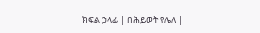ክፍል ኃላፊ | በሕይወት የሌለ |